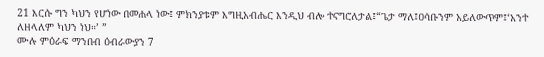21 እርሱ ግን ካህን የሆነው በመሐላ ነው፤ ምክንያቱም እግዚአብሔር እንዲህ ብሎ ተናግሮለታል፤“ጌታ ማለ፤ዐሳቡንም አይለውጥም፤‘አንተ ለዘላለም ካህን ነህ።’ ”
ሙሉ ምዕራፍ ማንበብ ዕብራውያን 7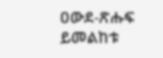ዐውደ-ጽሑፍ ይመልከቱ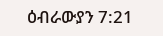ዕብራውያን 7:21